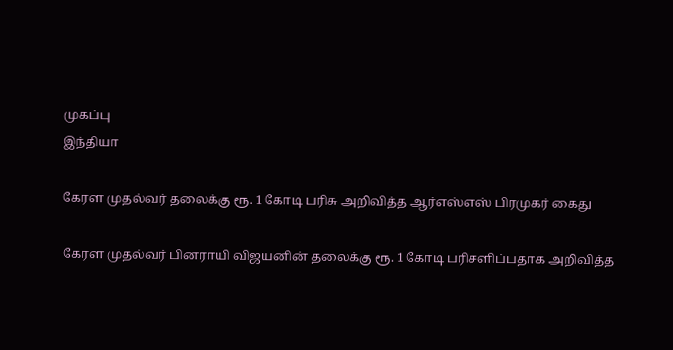முகப்பு
இந்தியா

கேரள முதல்வர் தலைக்கு ரூ. 1 கோடி பரிசு அறிவித்த ஆர்எஸ்எஸ் பிரமுகர் கைது

கேரள முதல்வர் பினராயி விஜயனின் தலைக்கு ரூ. 1 கோடி பரிசளிப்பதாக அறிவித்த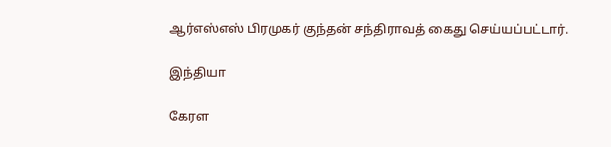ஆர்எஸ்எஸ் பிரமுகர் குந்தன் சந்திராவத் கைது செய்யப்பட்டார்.

இந்தியா

கேரள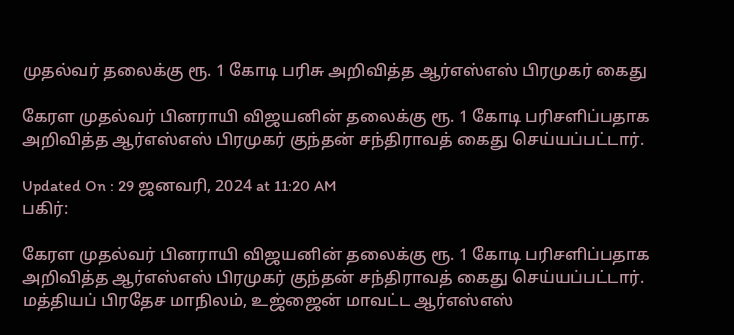முதல்வர் தலைக்கு ரூ. 1 கோடி பரிசு அறிவித்த ஆர்எஸ்எஸ் பிரமுகர் கைது

கேரள முதல்வர் பினராயி விஜயனின் தலைக்கு ரூ. 1 கோடி பரிசளிப்பதாக அறிவித்த ஆர்எஸ்எஸ் பிரமுகர் குந்தன் சந்திராவத் கைது செய்யப்பட்டார்.

Updated On : 29 ஜனவரி, 2024 at 11:20 AM
பகிர்:

கேரள முதல்வர் பினராயி விஜயனின் தலைக்கு ரூ. 1 கோடி பரிசளிப்பதாக அறிவித்த ஆர்எஸ்எஸ் பிரமுகர் குந்தன் சந்திராவத் கைது செய்யப்பட்டார்.
மத்தியப் பிரதேச மாநிலம், உஜ்ஜைன் மாவட்ட ஆர்எஸ்எஸ்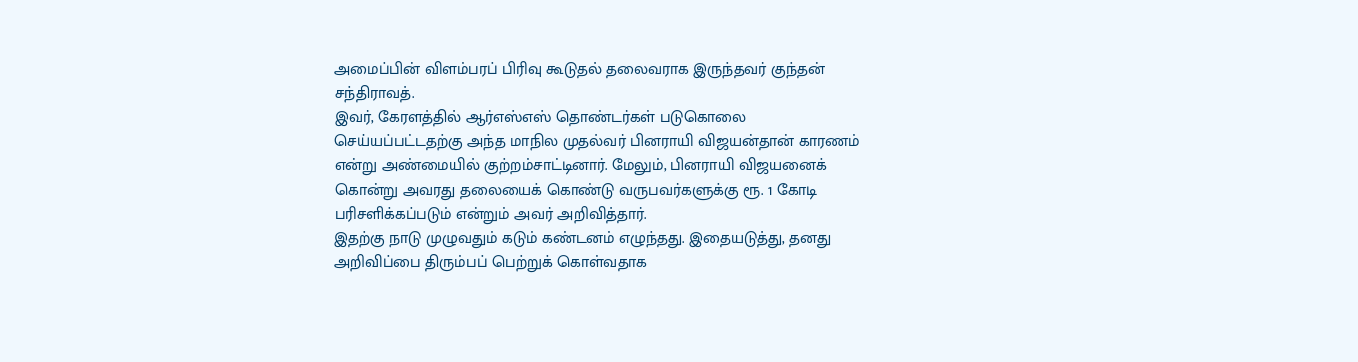அமைப்பின் விளம்பரப் பிரிவு கூடுதல் தலைவராக இருந்தவர் குந்தன் சந்திராவத்.
இவர், கேரளத்தில் ஆர்எஸ்எஸ் தொண்டர்கள் படுகொலை செய்யப்பட்டதற்கு அந்த மாநில முதல்வர் பினராயி விஜயன்தான் காரணம் என்று அண்மையில் குற்றம்சாட்டினார். மேலும், பினராயி விஜயனைக் கொன்று அவரது தலையைக் கொண்டு வருபவர்களுக்கு ரூ. 1 கோடி பரிசளிக்கப்படும் என்றும் அவர் அறிவித்தார்.
இதற்கு நாடு முழுவதும் கடும் கண்டனம் எழுந்தது. இதையடுத்து, தனது அறிவிப்பை திரும்பப் பெற்றுக் கொள்வதாக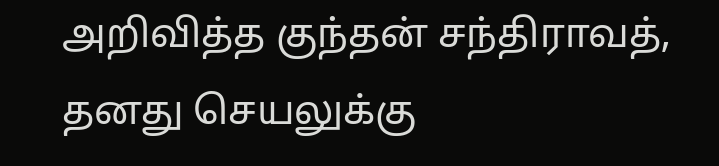அறிவித்த குந்தன் சந்திராவத், தனது செயலுக்கு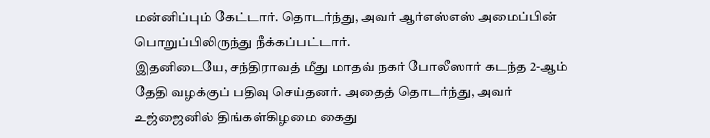மன்னிப்பும் கேட்டார். தொடர்ந்து, அவர் ஆர்எஸ்எஸ் அமைப்பின் பொறுப்பிலிருந்து நீக்கப்பட்டார்.
இதனிடையே, சந்திராவத் மீது மாதவ் நகர் போலீஸார் கடந்த 2-ஆம் தேதி வழக்குப் பதிவு செய்தனர். அதைத் தொடர்ந்து, அவர் உஜ்ஜைனில் திங்கள்கிழமை கைது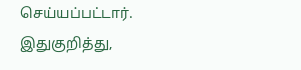செய்யப்பட்டார்.
இதுகுறித்து,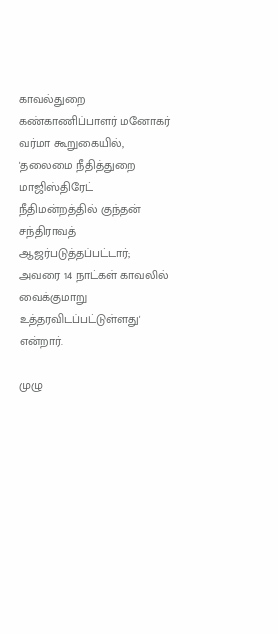காவல்துறை கண்காணிப்பாளர் மனோகர் வர்மா கூறுகையில், 'தலைமை நீதித்துறை மாஜிஸ்திரேட் நீதிமன்றத்தில் குந்தன் சந்திராவத் ஆஜர்படுத்தப்பட்டார்; அவரை 14 நாட்கள் காவலில் வைக்குமாறு உத்தரவிடப்பட்டுள்ளது' என்றார்.

முழு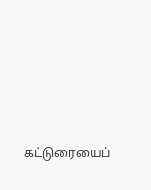கட்டுரையைப்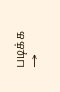படிக்க →